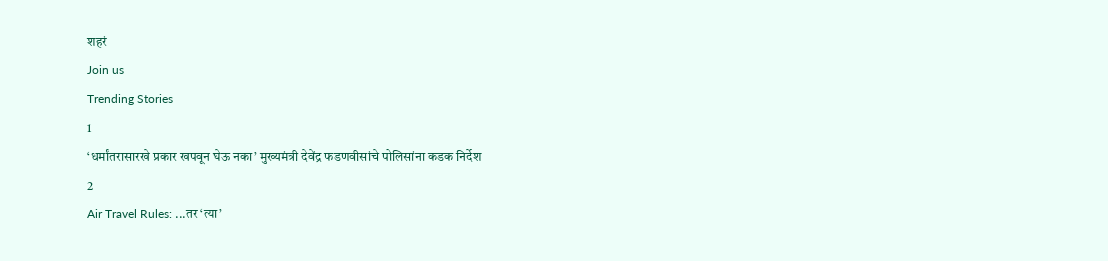शहरं
Join us
Trending Stories
1
‘धर्मांतरासारखे प्रकार खपवून घेऊ नका’ मुख्यमंत्री देवेंद्र फडणवीसांचे पोलिसांना कडक निर्देश
2
Air Travel Rules: ...तर ‘त्या’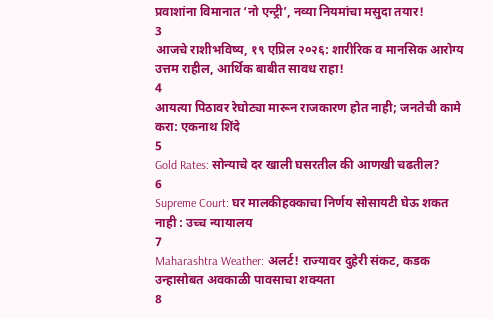प्रवाशांना विमानात ‘नो एन्ट्री’, नव्या नियमांचा मसुदा तयार!
3
आजचे राशीभविष्य, १९ एप्रिल २०२६: शारीरिक व मानसिक आरोग्य उत्तम राहील, आर्थिक बाबीत सावध राहा!
4
आयत्या पिठावर रेघोट्या मारून राजकारण होत नाही; जनतेची कामे करा: एकनाथ शिंदे
5
Gold Rates: सोन्याचे दर खाली घसरतील की आणखी चढतील?
6
Supreme Court: घर मालकीहक्काचा निर्णय सोसायटी घेऊ शकत नाही : उच्च न्यायालय
7
Maharashtra Weather: अलर्ट! राज्यावर दुहेरी संकट, कडक उन्हासोबत अवकाळी पावसाचा शक्यता
8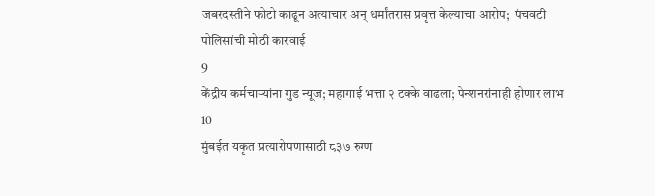जबरदस्तीने फोटो काढून अत्याचार अन् धर्मांतरास प्रवृत्त केल्याचा आरोप;  पंचवटी पोलिसांची मोठी कारवाई
9
केंद्रीय कर्मचाऱ्यांना गुड न्यूज; महागाई भत्ता २ टक्के वाढला; पेन्शनरांनाही होणार लाभ
10
मुंबईत यकृत प्रत्यारोपणासाठी ८३७ रुग्ण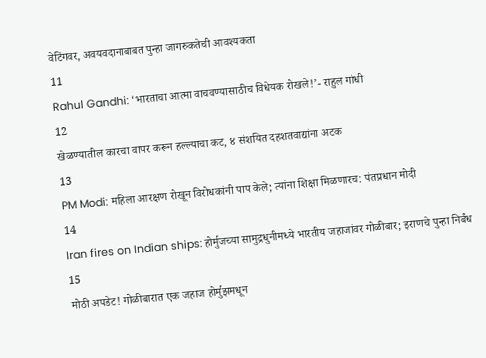वेटिंगवर, अवयवदानाबाबत पुन्हा जागरुकतेची आवश्यकता
11
Rahul Gandhi: ‘भारताचा आत्मा वाचवण्यासाठीच विधेयक रोखले!’- राहुल गांधी
12
खेळण्यातील कारचा वापर करून हल्ल्याचा कट, ४ संशयित दहशतवाद्यांना अटक
13
PM Modi: महिला आरक्षण रोखून विरोधकांनी पाप केले; त्यांना शिक्षा मिळणारच: पंतप्रधान मोदी
14
Iran fires on Indian ships: होर्मुजच्या सामुद्रधुनीमध्ये भारतीय जहाजांवर गोळीबार; इराणचे पुन्हा निर्बंध
15
मोठी अपडेट! गोळीबारात एक जहाज होर्मुझमधून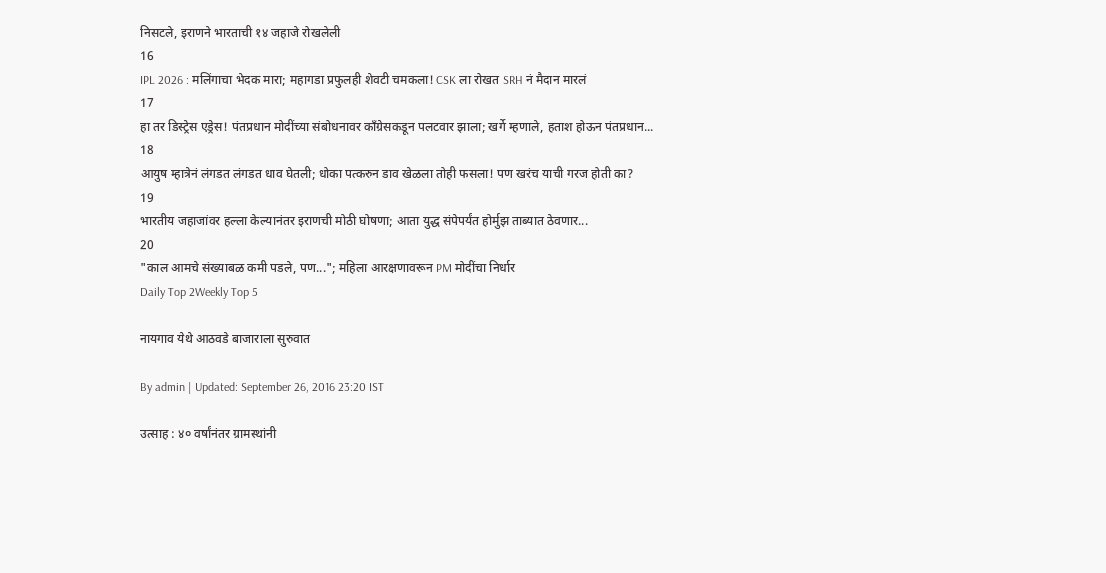निसटले, इराणने भारताची १४ जहाजे रोखलेली
16
IPL 2026 : मलिंगाचा भेदक मारा; महागडा प्रफुलही शेवटी चमकला! CSK ला रोखत SRH नं मैदान मारलं
17
हा तर डिस्ट्रेस एड्रेस! पंतप्रधान मोदींच्या संबोधनावर काँग्रेसकडून पलटवार झाला; खर्गे म्हणाले, हताश होऊन पंतप्रधान...
18
आयुष म्हात्रेनं लंगडत लंगडत धाव घेतली; धोका पत्करुन डाव खेळला तोही फसला! पण खरंच याची गरज होती का?
19
भारतीय जहाजांवर हल्ला केल्यानंतर इराणची मोठी घोषणा; आता युद्ध संपेपर्यंत होर्मुझ ताब्यात ठेवणार...
20
"काल आमचे संख्याबळ कमी पडले, पण..."; महिला आरक्षणावरून PM मोदींचा निर्धार
Daily Top 2Weekly Top 5

नायगाव येथे आठवडे बाजाराला सुरुवात

By admin | Updated: September 26, 2016 23:20 IST

उत्साह : ४० वर्षांनंतर ग्रामस्थांनी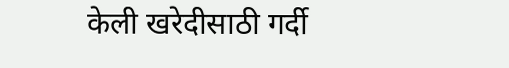केली खरेदीसाठी गर्दी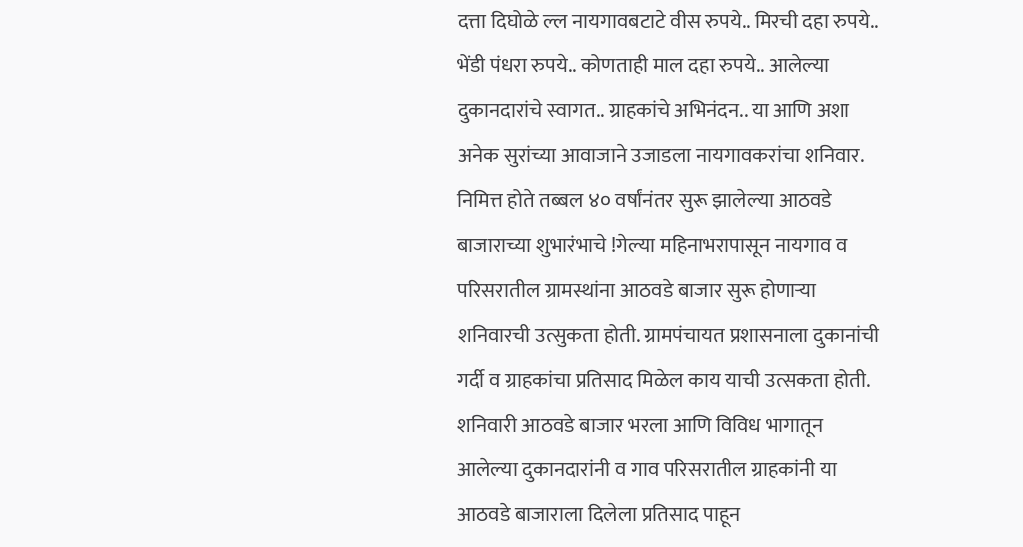दत्ता दिघोळे ल्ल नायगावबटाटे वीस रुपये.. मिरची दहा रुपये.. भेंडी पंधरा रुपये.. कोणताही माल दहा रुपये.. आलेल्या दुकानदारांचे स्वागत.. ग्राहकांचे अभिनंदन.. या आणि अशा अनेक सुरांच्या आवाजाने उजाडला नायगावकरांचा शनिवार. निमित्त होते तब्बल ४० वर्षांनंतर सुरू झालेल्या आठवडे बाजाराच्या शुभारंभाचे !गेल्या महिनाभरापासून नायगाव व परिसरातील ग्रामस्थांना आठवडे बाजार सुरू होणाऱ्या शनिवारची उत्सुकता होती. ग्रामपंचायत प्रशासनाला दुकानांची गर्दी व ग्राहकांचा प्रतिसाद मिळेल काय याची उत्सकता होती. शनिवारी आठवडे बाजार भरला आणि विविध भागातून आलेल्या दुकानदारांनी व गाव परिसरातील ग्राहकांनी या आठवडे बाजाराला दिलेला प्रतिसाद पाहून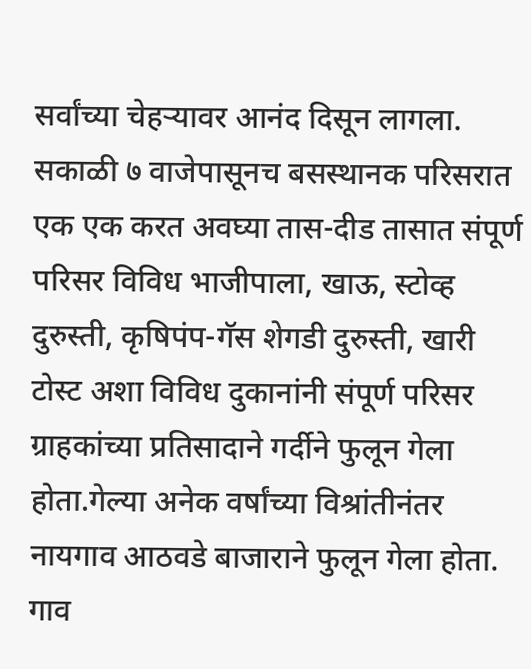सर्वांच्या चेहऱ्यावर आनंद दिसून लागला. सकाळी ७ वाजेपासूनच बसस्थानक परिसरात एक एक करत अवघ्या तास-दीड तासात संपूर्ण परिसर विविध भाजीपाला, खाऊ, स्टोव्ह दुरुस्ती, कृषिपंप-गॅस शेगडी दुरुस्ती, खारी टोस्ट अशा विविध दुकानांनी संपूर्ण परिसर ग्राहकांच्या प्रतिसादाने गर्दीने फुलून गेला होता.गेल्या अनेक वर्षांच्या विश्रांतीनंतर नायगाव आठवडे बाजाराने फुलून गेला होता. गाव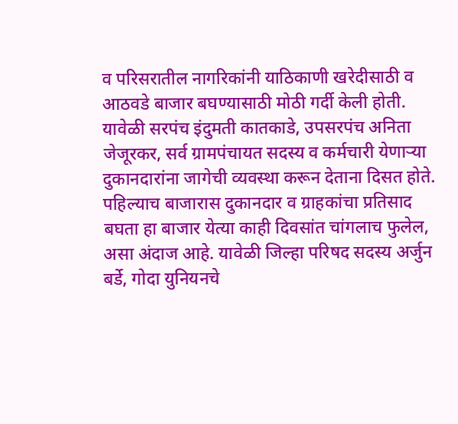व परिसरातील नागरिकांनी याठिकाणी खरेदीसाठी व आठवडे बाजार बघण्यासाठी मोठी गर्दी केली होती. यावेळी सरपंच इंदुमती कातकाडे, उपसरपंच अनिता जेजूरकर, सर्व ग्रामपंचायत सदस्य व कर्मचारी येणाऱ्या दुकानदारांना जागेची व्यवस्था करून देताना दिसत होते. पहिल्याच बाजारास दुकानदार व ग्राहकांचा प्रतिसाद बघता हा बाजार येत्या काही दिवसांत चांगलाच फुलेल, असा अंदाज आहे. यावेळी जिल्हा परिषद सदस्य अर्जुन बर्डे, गोदा युनियनचे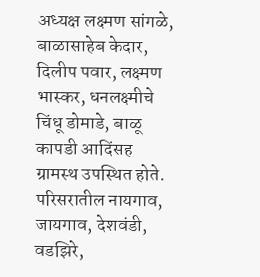अध्यक्ष लक्ष्मण सांगळे, बाळासाहेब केदार, दिलीप पवार, लक्ष्मण भास्कर, धनलक्ष्मीचे चिंधू डोमाडे, बाळू कापडी आदिंसह ग्रामस्थ उपस्थित होते. परिसरातील नायगाव, जायगाव, देशवंडी, वडझिरे,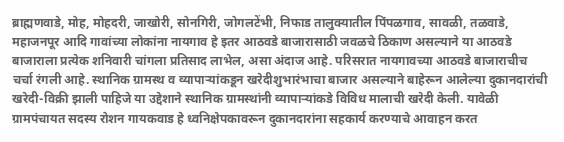ब्राह्मणवाडे, मोह, मोहदरी, जाखोरी, सोनगिरी, जोगलटेंभी, निफाड तालुक्यातील पिंपळगाव, सावळी, तळवाडे, महाजनपूर आदि गावांच्या लोकांना नायगाव हे इतर आठवडे बाजारासाठी जवळचे ठिकाण असल्याने या आठवडे बाजाराला प्रत्येक शनिवारी चांगला प्रतिसाद लाभेल, असा अंदाज आहे. परिसरात नायगावच्या आठवडे बाजाराचीच चर्चा रंगली आहे. स्थानिक ग्रामस्थ व व्यापाऱ्यांकडून खरेदीशुभारंभाचा बाजार असल्याने बाहेरून आलेल्या दुकानदारांची खरेदी-विक्री झाली पाहिजे या उद्देशाने स्थानिक ग्रामस्थांनी व्यापाऱ्यांकडे विविध मालाची खरेदी केली. यावेळी ग्रामपंचायत सदस्य रोशन गायकवाड हे ध्वनिक्षेपकावरून दुकानदारांना सहकार्य करण्याचे आवाहन करत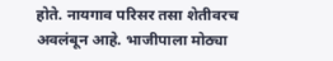होते. नायगाव परिसर तसा शेतीवरच अवलंबून आहे. भाजीपाला मोठ्या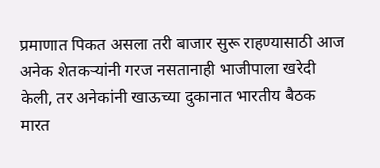प्रमाणात पिकत असला तरी बाजार सुरू राहण्यासाठी आज अनेक शेतकऱ्यांनी गरज नसतानाही भाजीपाला खरेदी केली, तर अनेकांनी खाऊच्या दुकानात भारतीय बैठक मारत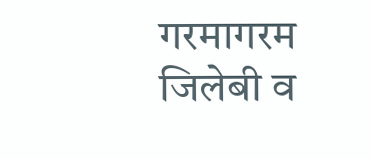गरमागरम जिलेबी व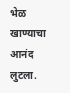भेळ खाण्याचा आनंद लुटला.